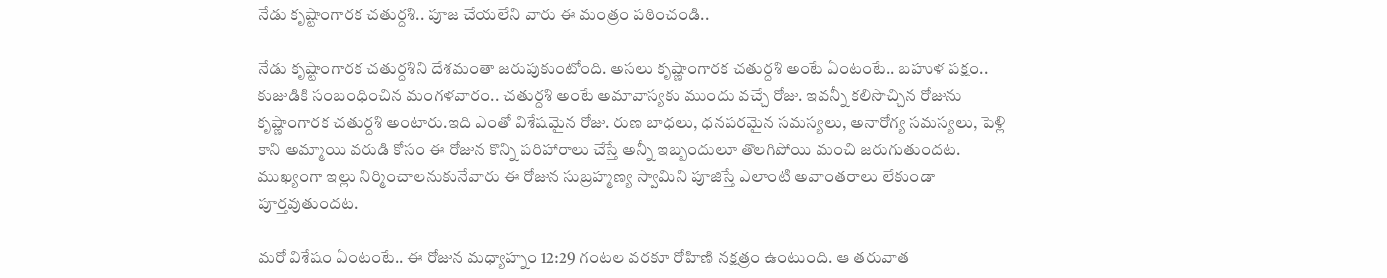నేడు కృష్టాంగారక చతుర్దశి.. పూజ చేయలేని వారు ఈ మంత్రం పఠించండి..

నేడు కృష్టాంగారక చతుర్దశిని దేశమంతా జరుపుకుంటోంది. అసలు కృష్ణాంగారక చతుర్దశి అంటే ఏంటంటే.. బహుళ పక్షం.. కుజుడికి సంబంధించిన మంగళవారం.. చతుర్దశి అంటే అమావాస్యకు ముందు వచ్చే రోజు. ఇవన్నీ కలిసొచ్చిన రోజును కృష్ణాంగారక చతుర్దశి అంటారు.ఇది ఎంతో విశేషమైన రోజు. రుణ బాధలు, ధనపరమైన సమస్యలు, అనారోగ్య సమస్యలు, పెళ్లి కాని అమ్మాయి వరుడి కోసం ఈ రోజున కొన్ని పరిహారాలు చేస్తే అన్నీ ఇబ్బందులూ తొలగిపోయి మంచి జరుగుతుందట. ముఖ్యంగా ఇల్లు నిర్మించాలనుకునేవారు ఈ రోజున సుబ్రహ్మణ్య స్వామిని పూజిస్తే ఎలాంటి అవాంతరాలు లేకుండా పూర్తవుతుందట.

మరో విశేషం ఏంటంటే.. ఈ రోజున మధ్యాహ్నం 12:29 గంటల వరకూ రోహిణి నక్షత్రం ఉంటుంది. ఆ తరువాత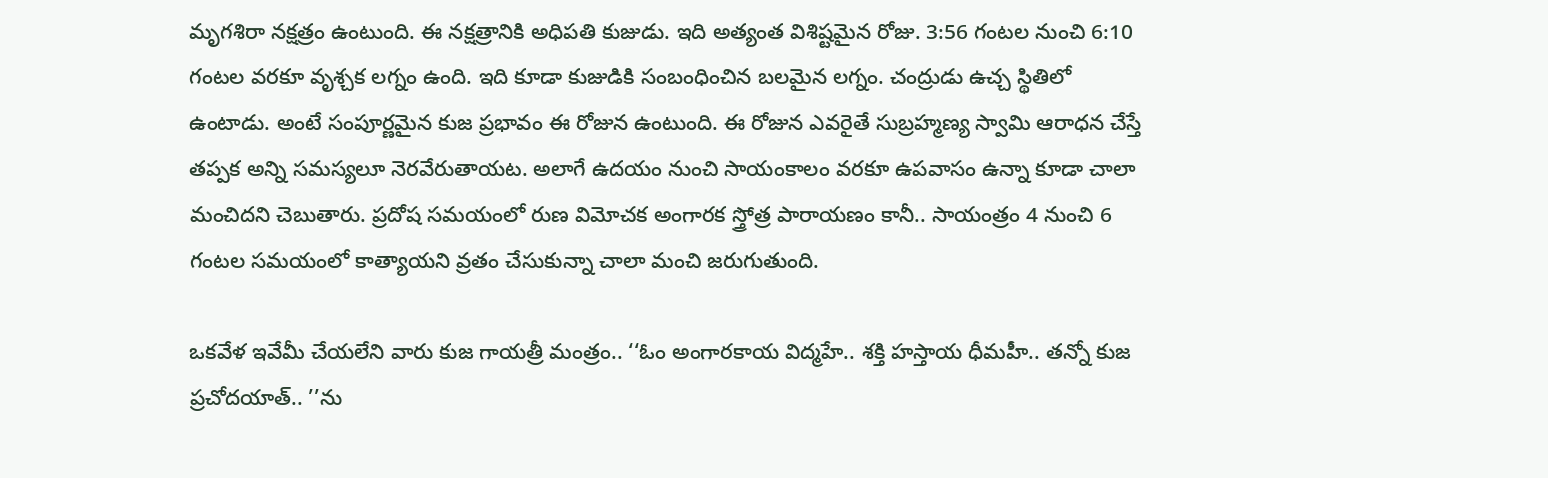మృగశిరా నక్షత్రం ఉంటుంది. ఈ నక్షత్రానికి అధిపతి కుజుడు. ఇది అత్యంత విశిష్టమైన రోజు. 3:56 గంటల నుంచి 6:10 గంటల వరకూ వృశ్చక లగ్నం ఉంది. ఇది కూడా కుజుడికి సంబంధించిన బలమైన లగ్నం. చంద్రుడు ఉచ్చ స్థితిలో ఉంటాడు. అంటే సంపూర్ణమైన కుజ ప్రభావం ఈ రోజున ఉంటుంది. ఈ రోజున ఎవరైతే సుబ్రహ్మణ్య స్వామి ఆరాధన చేస్తే తప్పక అన్ని సమస్యలూ నెరవేరుతాయట. అలాగే ఉదయం నుంచి సాయంకాలం వరకూ ఉపవాసం ఉన్నా కూడా చాలా మంచిదని చెబుతారు. ప్రదోష సమయంలో రుణ విమోచక అంగారక స్త్రోత్ర పారాయణం కానీ.. సాయంత్రం 4 నుంచి 6 గంటల సమయంలో కాత్యాయని వ్రతం చేసుకున్నా చాలా మంచి జరుగుతుంది.

ఒకవేళ ఇవేమీ చేయలేని వారు కుజ గాయత్రీ మంత్రం.. ‘‘ఓం అంగారకాయ విద్మహే.. శక్తి హస్తాయ ధీమహీ.. తన్నో కుజ ప్రచోదయాత్.. ’’ను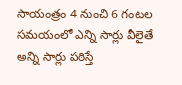సాయంత్రం 4 నుంచి 6 గంటల సమయంలో ఎన్ని సార్లు వీలైతే అన్ని సార్లు పఠిస్తే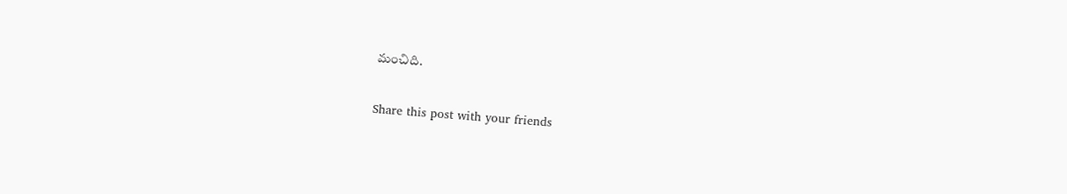మంచిది.

Share this post with your friends